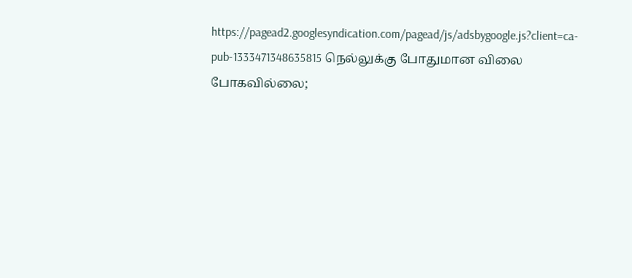https://pagead2.googlesyndication.com/pagead/js/adsbygoogle.js?client=ca-pub-1333471348635815 நெல்லுக்கு போதுமான விலை போகவில்லை;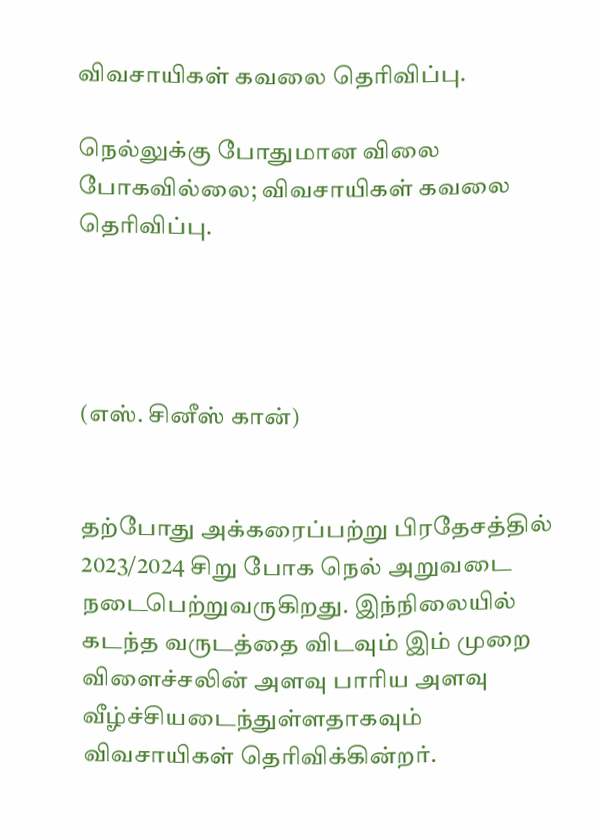விவசாயிகள் கவலை தெரிவிப்பு.

நெல்லுக்கு போதுமான விலை போகவில்லை; விவசாயிகள் கவலை தெரிவிப்பு.




(எஸ். சினீஸ் கான்)


தற்போது அக்கரைப்பற்று பிரதேசத்தில் 2023/2024 சிறு போக நெல் அறுவடை நடைபெற்றுவருகிறது. இந்நிலையில் கடந்த வருடத்தை விடவும் இம் முறை விளைச்சலின் அளவு பாரிய அளவு வீழ்ச்சியடைந்துள்ளதாகவும் விவசாயிகள் தெரிவிக்கின்றர்.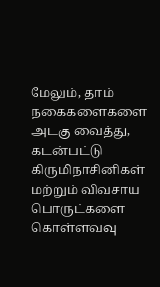மேலும், தாம் நகைகளைகளை அடகு வைத்து, கடன்பட்டு கிருமிநாசினிகள் மற்றும் விவசாய பொருட்களை கொள்ளவவு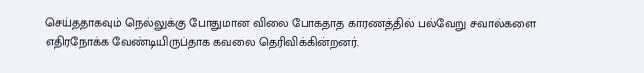செய்ததாகவும் நெல்லுக்கு போதுமான விலை போகதாத காரணத்தில் பல்வேறு சவால்களை எதிரநோக்க வேண்டியிருப்தாக கவலை தெரிவிக்கின்றனர்.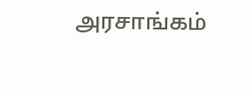அரசாங்கம்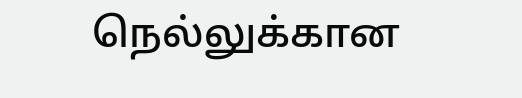நெல்லுக்கான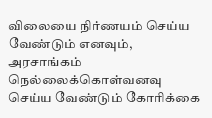விலையை நிர்ணயம் செய்ய வேண்டும் எனவும், அரசாங்கம் நெல்லைக்கொள்வனவு செய்ய வேண்டும் கோரிக்கை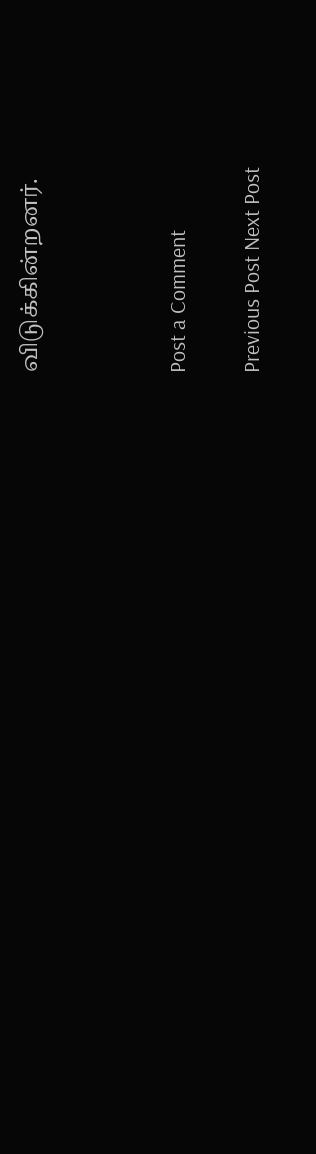விடுக்கின்றனர்.



Post a Comment

Previous Post Next Post